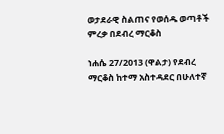ወታደራዊ ስልጠና የወሰዱ ወጣቶች ምረቃ በደብረ ማርቆስ

ነሐሴ 27/2013 (ዋልታ) የደብረ ማርቆስ ከተማ አስተዳደር በሁለተኛ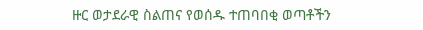ዙር ወታደራዊ ስልጠና የወሰዱ ተጠባበቂ ወጣቶችን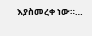እያስመረቀ ነው።…